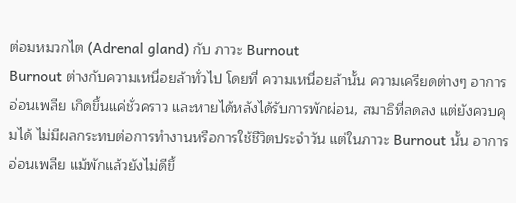ต่อมหมวกไต (Adrenal gland) กับ ภาวะ Burnout
Burnout ต่างกับความเหนื่อยล้าทั่วไป โดยที่ ความเหนื่อยล้านั้น ความเครียดต่างๆ อาการอ่อนเพลีย เกิดขึ้นแค่ชั่วคราว และหายได้หลังได้รับการพักผ่อน, สมาธิที่ลดลง แต่ยังควบคุมได้ ไม่มีผลกระทบต่อการทำงานหรือการใช้ชีวิตประจำวัน แต่ในภาวะ Burnout นั้น อาการอ่อนเพลีย แม้พักแล้วยังไม่ดีขึ้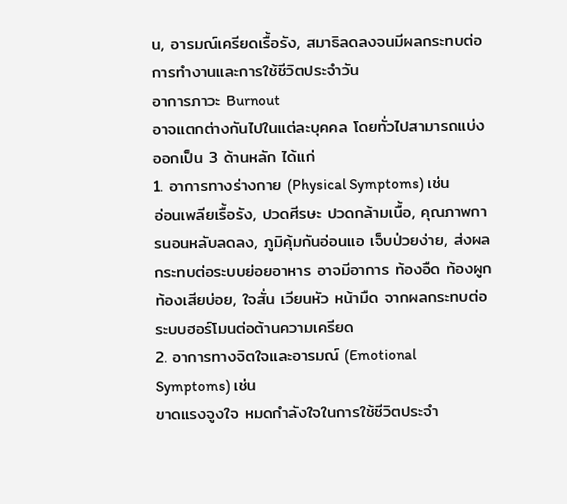น, อารมณ์เครียดเรื้อรัง, สมาธิลดลงจนมีผลกระทบต่อการทำงานและการใช้ชีวิตประจำวัน
อาการภาวะ Burnout
อาจแตกต่างกันไปในแต่ละบุคคล โดยทั่วไปสามารถแบ่งออกเป็น 3 ด้านหลัก ได้แก่
1. อาการทางร่างกาย (Physical Symptoms) เช่น
อ่อนเพลียเรื้อรัง, ปวดศีรษะ ปวดกล้ามเนื้อ, คุณภาพการนอนหลับลดลง, ภูมิคุ้มกันอ่อนแอ เจ็บป่วยง่าย, ส่งผลกระทบต่อระบบย่อยอาหาร อาจมีอาการ ท้องอืด ท้องผูก ท้องเสียบ่อย, ใจสั่น เวียนหัว หน้ามืด จากผลกระทบต่อระบบฮอร์โมนต่อต้านความเครียด
2. อาการทางจิตใจและอารมณ์ (Emotional Symptoms) เช่น
ขาดแรงจูงใจ หมดกำลังใจในการใช้ชีวิตประจำ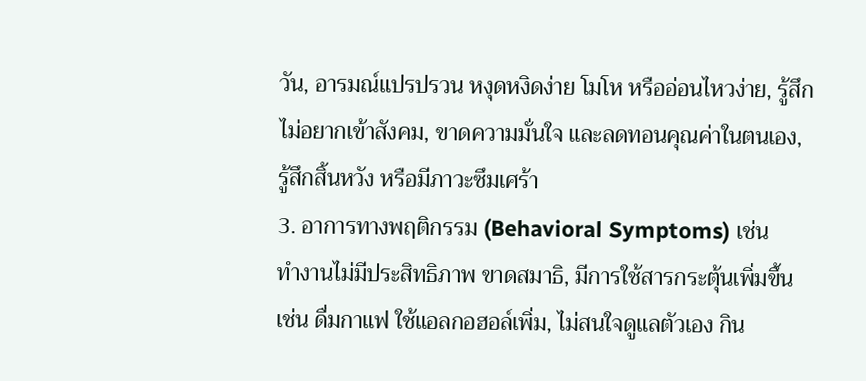วัน, อารมณ์แปรปรวน หงุดหงิดง่าย โมโห หรืออ่อนไหวง่าย, รู้สึกไม่อยากเข้าสังคม, ขาดความมั่นใจ และลดทอนคุณค่าในตนเอง, รู้สึกสิ้นหวัง หรือมีภาวะซึมเศร้า
3. อาการทางพฤติกรรม (Behavioral Symptoms) เช่น
ทำงานไม่มีประสิทธิภาพ ขาดสมาธิ, มีการใช้สารกระตุ้นเพิ่มขึ้น เช่น ดื่มกาแฟ ใช้แอลกอฮอล์เพิ่ม, ไม่สนใจดูแลตัวเอง กิน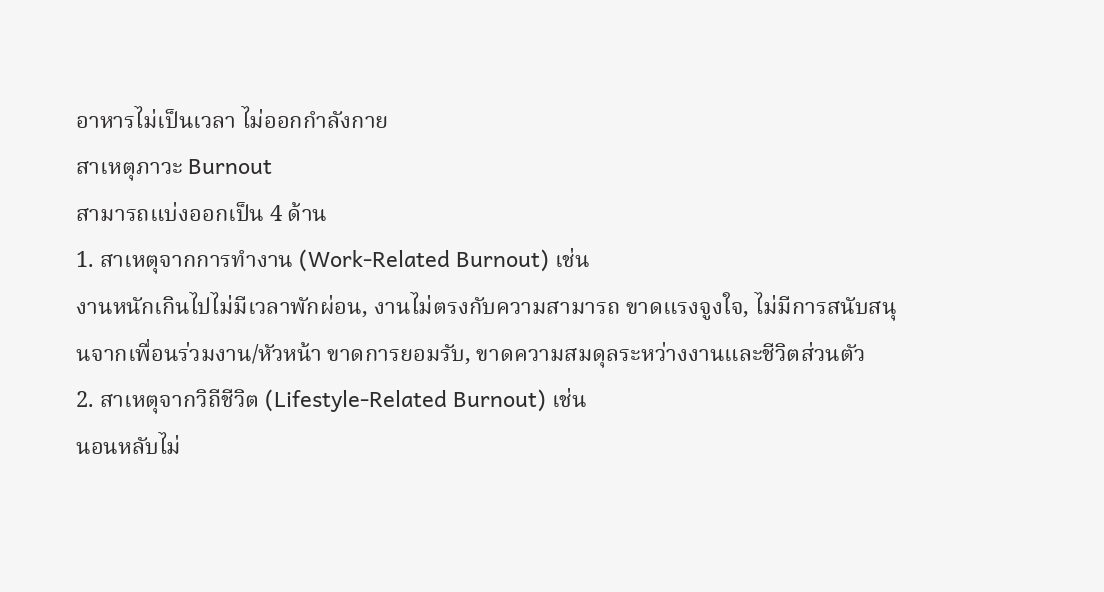อาหารไม่เป็นเวลา ไม่ออกกำลังกาย
สาเหตุภาวะ Burnout
สามารถแบ่งออกเป็น 4 ด้าน
1. สาเหตุจากการทำงาน (Work-Related Burnout) เช่น
งานหนักเกินไปไม่มีเวลาพักผ่อน, งานไม่ตรงกับความสามารถ ขาดแรงจูงใจ, ไม่มีการสนับสนุนจากเพื่อนร่วมงาน/หัวหน้า ขาดการยอมรับ, ขาดความสมดุลระหว่างงานและชีวิตส่วนตัว
2. สาเหตุจากวิถีชีวิต (Lifestyle-Related Burnout) เช่น
นอนหลับไม่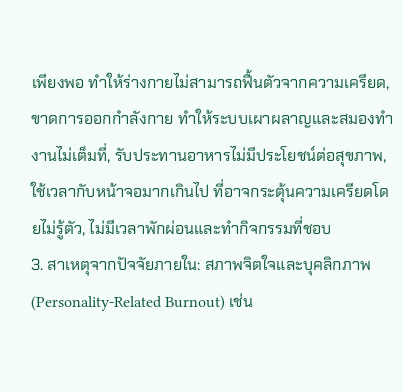เพียงพอ ทำให้ร่างกายไม่สามารถฟื้นตัวจากความเครียด, ขาดการออกกำลังกาย ทำให้ระบบเผาผลาญและสมองทำงานไม่เต็มที่, รับประทานอาหารไม่มีประโยชน์ต่อสุขภาพ, ใช้เวลากับหน้าจอมากเกินไป ที่อาจกระตุ้นความเครียดโดยไม่รู้ตัว, ไม่มีเวลาพักผ่อนและทำกิจกรรมที่ชอบ
3. สาเหตุจากปัจจัยภายใน: สภาพจิตใจและบุคลิกภาพ (Personality-Related Burnout) เช่น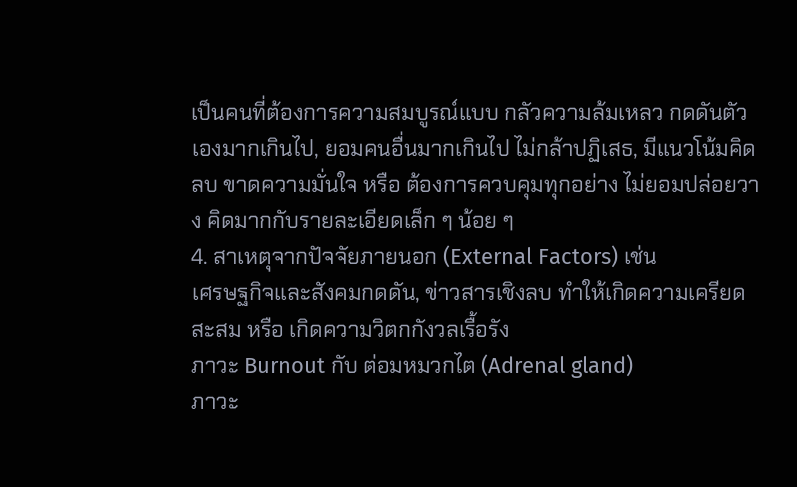เป็นคนที่ต้องการความสมบูรณ์แบบ กลัวความล้มเหลว กดดันตัวเองมากเกินไป, ยอมคนอื่นมากเกินไป ไม่กล้าปฏิเสธ, มีแนวโน้มคิดลบ ขาดความมั่นใจ หรือ ต้องการควบคุมทุกอย่าง ไม่ยอมปล่อยวาง คิดมากกับรายละเอียดเล็ก ๆ น้อย ๆ
4. สาเหตุจากปัจจัยภายนอก (External Factors) เช่น
เศรษฐกิจและสังคมกดดัน, ข่าวสารเชิงลบ ทำให้เกิดความเครียดสะสม หรือ เกิดความวิตกกังวลเรื้อรัง
ภาวะ Burnout กับ ต่อมหมวกไต (Adrenal gland)
ภาวะ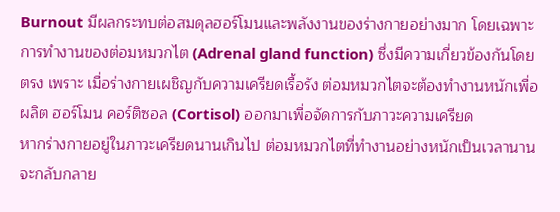Burnout มีผลกระทบต่อสมดุลฮอร์โมนและพลังงานของร่างกายอย่างมาก โดยเฉพาะการทำงานของต่อมหมวกไต (Adrenal gland function) ซึ่งมีความเกี่ยวข้องกันโดยตรง เพราะ เมื่อร่างกายเผชิญกับความเครียดเรื้อรัง ต่อมหมวกไตจะต้องทำงานหนักเพื่อผลิต ฮอร์โมน คอร์ติซอล (Cortisol) ออกมาเพื่อจัดการกับภาวะความเครียด
หากร่างกายอยู่ในภาวะเครียดนานเกินไป ต่อมหมวกไตที่ทำงานอย่างหนักเป็นเวลานาน จะกลับกลาย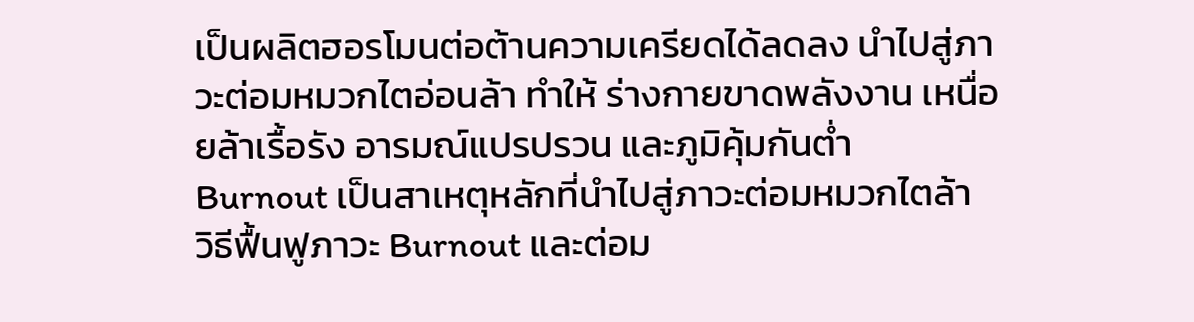เป็นผลิตฮอรโมนต่อต้านความเครียดได้ลดลง นำไปสู่ภาวะต่อมหมวกไตอ่อนล้า ทำให้ ร่างกายขาดพลังงาน เหนื่อยล้าเรื้อรัง อารมณ์แปรปรวน และภูมิคุ้มกันต่ำ
Burnout เป็นสาเหตุหลักที่นำไปสู่ภาวะต่อมหมวกไตล้า
วิธีฟื้นฟูภาวะ Burnout และต่อม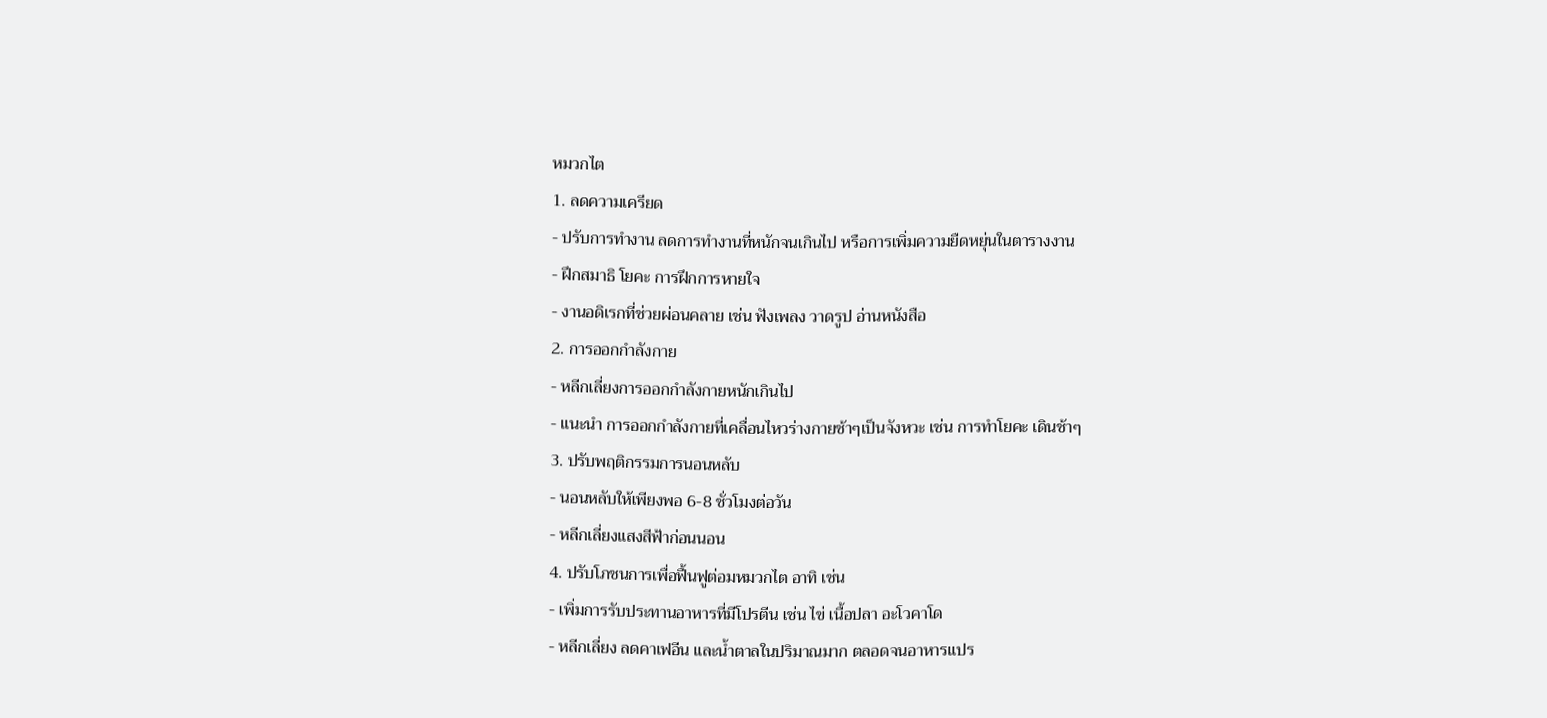หมวกไต
1. ลดความเครียด
- ปรับการทำงาน ลดการทำงานที่หนักจนเกินไป หรือการเพิ่มความยืดหยุ่นในตารางงาน
- ฝึกสมาธิ โยคะ การฝึกการหายใจ
- งานอดิเรกที่ช่วยผ่อนคลาย เช่น ฟังเพลง วาดรูป อ่านหนังสือ
2. การออกกำลังกาย
- หลีกเลี่ยงการออกกำลังกายหนักเกินไป
- แนะนำ การออกกำลังกายที่เคลื่อนไหวร่างกายช้าๆเป็นจังหวะ เช่น การทำโยคะ เดินช้าๆ
3. ปรับพฤติกรรมการนอนหลับ
- นอนหลับให้เพียงพอ 6-8 ชั่วโมงต่อวัน
- หลีกเลี่ยงแสงสีฟ้าก่อนนอน
4. ปรับโภชนการเพื่อฟื้นฟูต่อมหมวกไต อาทิ เช่น
- เพิ่มการรับประทานอาหารที่มีโปรตีน เช่น ไข่ เนื้อปลา อะโวคาโด
- หลีกเลี่ยง ลดคาเฟอีน และน้ำตาลในปริมาณมาก ตลอดจนอาหารแปร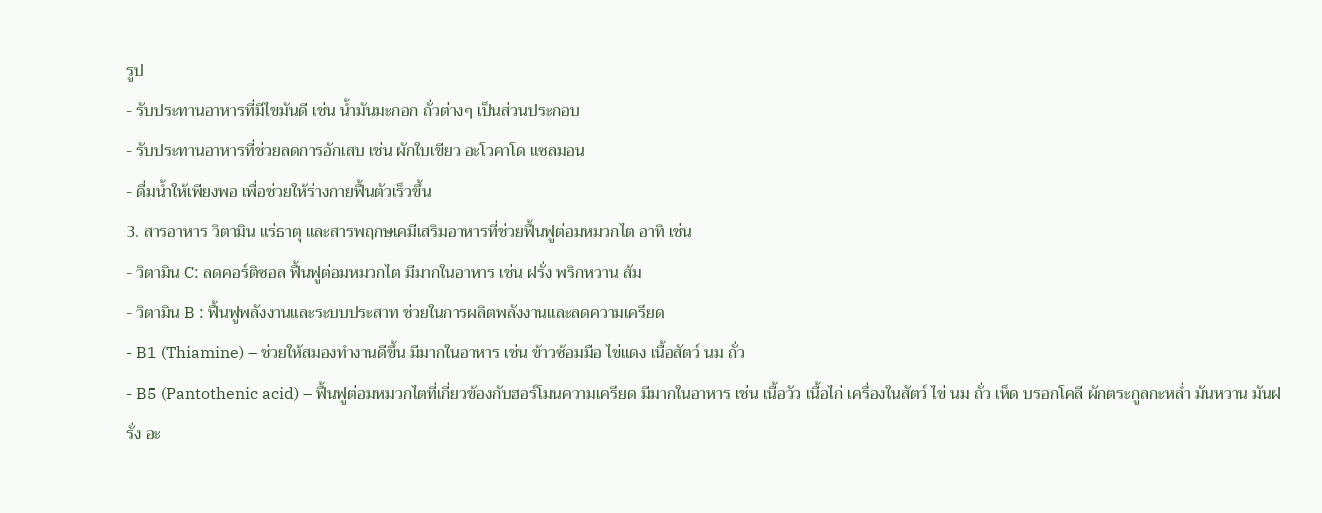รูป
- รับประทานอาหารที่มีไขมันดี เช่น น้ำมันมะกอก ถั่วต่างๆ เป็นส่วนประกอบ
- รับประทานอาหารที่ช่วยลดการอักเสบ เช่น ผักใบเขียว อะโวคาโด แซลมอน
- ดื่มน้ำให้เพียงพอ เพื่อช่วยให้ร่างกายฟื้นตัวเร็วขึ้น
3. สารอาหาร วิตามิน แร่ธาตุ และสารพฤกษเคมีเสริมอาหารที่ช่วยฟื้นฟูต่อมหมวกไต อาทิ เช่น
- วิตามิน C: ลดคอร์ติซอล ฟื้นฟูต่อมหมวกไต มีมากในอาหาร เช่น ฝรั่ง พริกหวาน ส้ม
- วิตามิน B : ฟื้นฟูพลังงานและระบบประสาท ช่วยในการผลิตพลังงานและลดความเครียด
- B1 (Thiamine) – ช่วยให้สมองทำงานดีขึ้น มีมากในอาหาร เช่น ข้าวซ้อมมือ ไข่แดง เนื้อสัตว์ นม ถั่ว
- B5 (Pantothenic acid) – ฟื้นฟูต่อมหมวกไตที่เกี่ยวข้องกับฮอร์โมนความเครียด มีมากในอาหาร เช่น เนื้อวัว เนื้อไก่ เครื่องในสัตว์ ไข่ นม ถั่ว เห็ด บรอกโคลี ผักตระกูลกะหล่ำ มันหวาน มันฝรั่ง อะ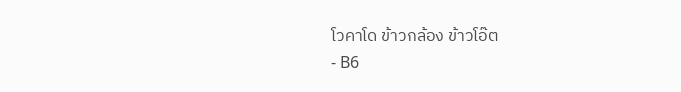โวคาโด ข้าวกล้อง ข้าวโอ๊ต
- B6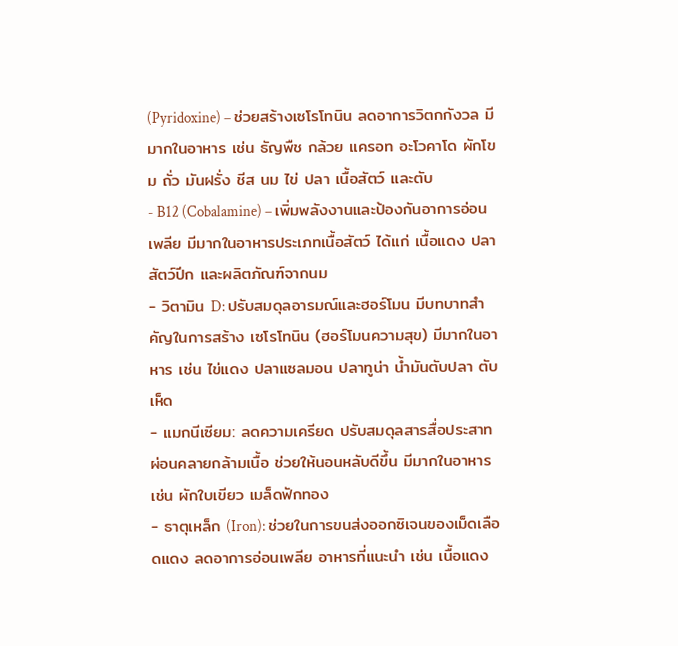(Pyridoxine) – ช่วยสร้างเซโรโทนิน ลดอาการวิตกกังวล มีมากในอาหาร เช่น ธัญพืช กล้วย แครอท อะโวคาโด ผักโขม ถั่ว มันฝรั่ง ชีส นม ไข่ ปลา เนื้อสัตว์ และตับ
- B12 (Cobalamine) – เพิ่มพลังงานและป้องกันอาการอ่อนเพลีย มีมากในอาหารประเภทเนื้อสัตว์ ได้แก่ เนื้อแดง ปลา สัตว์ปีก และผลิตภัณฑ์จากนม
- วิตามิน D: ปรับสมดุลอารมณ์และฮอร์โมน มีบทบาทสำคัญในการสร้าง เซโรโทนิน (ฮอร์โมนความสุข) มีมากในอาหาร เช่น ไข่แดง ปลาแซลมอน ปลาทูน่า น้ำมันตับปลา ตับ เห็ด
- แมกนีเซียม: ลดความเครียด ปรับสมดุลสารสื่อประสาท ผ่อนคลายกล้ามเนื้อ ช่วยให้นอนหลับดีขึ้น มีมากในอาหาร เช่น ผักใบเขียว เมล็ดฟักทอง
- ธาตุเหล็ก (Iron): ช่วยในการขนส่งออกซิเจนของเม็ดเลือดแดง ลดอาการอ่อนเพลีย อาหารที่แนะนำ เช่น เนื้อแดง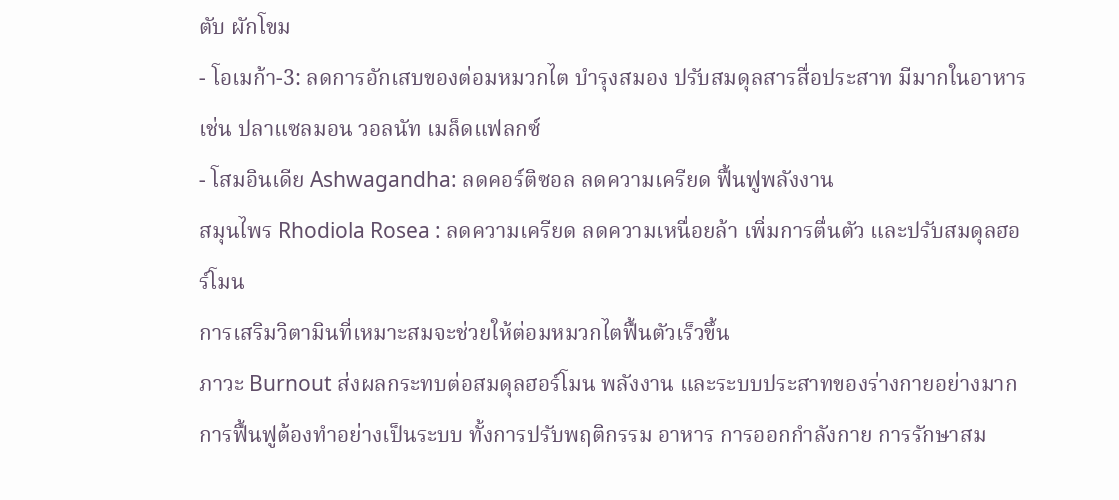ตับ ผักโขม
- โอเมก้า-3: ลดการอักเสบของต่อมหมวกไต บำรุงสมอง ปรับสมดุลสารสื่อประสาท มีมากในอาหาร เช่น ปลาแซลมอน วอลนัท เมล็ดแฟลกซ์
- โสมอินเดีย Ashwagandha: ลดคอร์ติซอล ลดความเครียด ฟื้นฟูพลังงาน
สมุนไพร Rhodiola Rosea : ลดความเครียด ลดความเหนื่อยล้า เพิ่มการตื่นตัว และปรับสมดุลฮอร์โมน
การเสริมวิตามินที่เหมาะสมจะช่วยให้ต่อมหมวกไตฟื้นตัวเร็วขึ้น
ภาวะ Burnout ส่งผลกระทบต่อสมดุลฮอร์โมน พลังงาน และระบบประสาทของร่างกายอย่างมาก การฟื้นฟูต้องทำอย่างเป็นระบบ ทั้งการปรับพฤติกรรม อาหาร การออกกำลังกาย การรักษาสม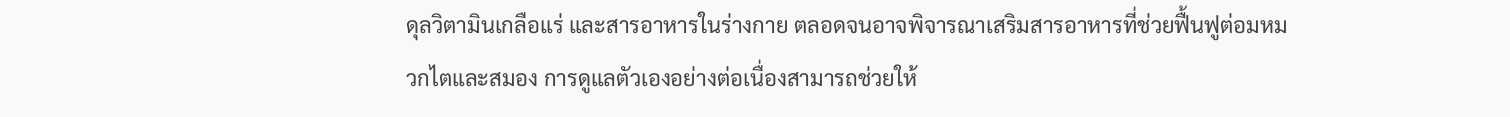ดุลวิตามินเกลือแร่ และสารอาหารในร่างกาย ตลอดจนอาจพิจารณาเสริมสารอาหารที่ช่วยฟื้นฟูต่อมหมวกไตและสมอง การดูแลตัวเองอย่างต่อเนื่องสามารถช่วยให้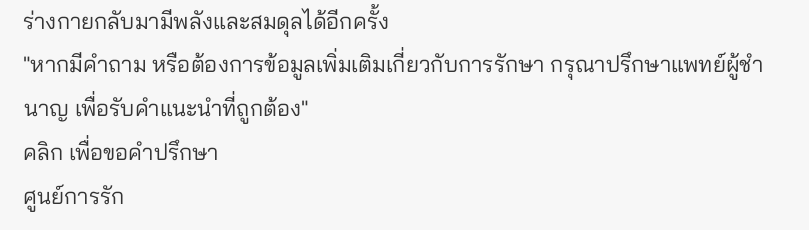ร่างกายกลับมามีพลังและสมดุลได้อีกครั้ง
"หากมีคำถาม หรือต้องการข้อมูลเพิ่มเติมเกี่ยวกับการรักษา กรุณาปรึกษาแพทย์ผู้ชำนาญ เพื่อรับคำแนะนำที่ถูกต้อง"
คลิก เพื่อขอคำปรึกษา
ศูนย์การรัก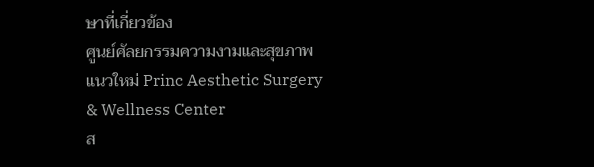ษาที่เกี่ยวข้อง
ศูนย์ศัลยกรรมความงามและสุขภาพแนวใหม่ Princ Aesthetic Surgery & Wellness Center
ส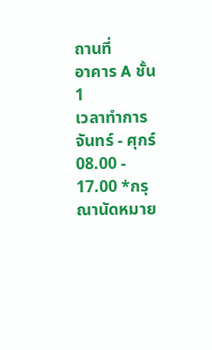ถานที่
อาคาร A ชั้น 1
เวลาทำการ
จันทร์ - ศุกร์ 08.00 - 17.00 *กรุณานัดหมาย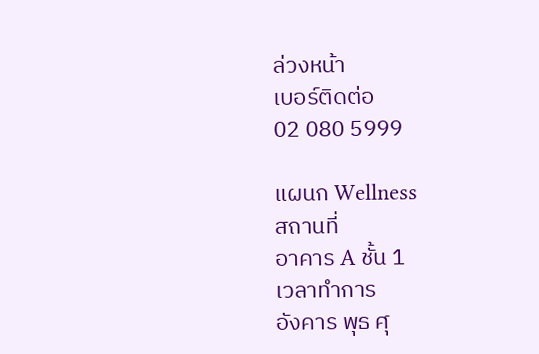ล่วงหน้า
เบอร์ติดต่อ
02 080 5999

แผนก Wellness
สถานที่
อาคาร A ชั้น 1
เวลาทำการ
อังคาร พุธ ศุ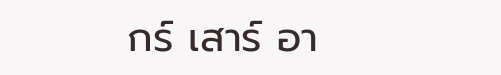กร์ เสาร์ อา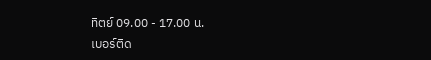ทิตย์ 09.00 - 17.00 น.
เบอร์ติด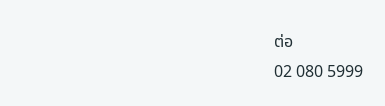ต่อ
02 080 5999